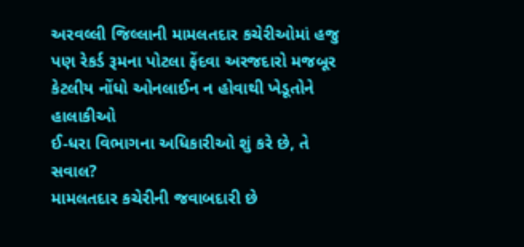અરવલ્લી જિલ્લાની મામલતદાર કચેરીઓમાં હજુ પણ રેકર્ડ રૂમના પોટલા ફેંદવા અરજદારો મજબૂર
કેટલીય નોંધો ઓનલાઈન ન હોવાથી ખેડૂતોને હાલાકીઓ
ઈ-ધરા વિભાગના અધિકારીઓ શું કરે છે, તે સવાલ?
મામલતદાર કચેરીની જવાબદારી છે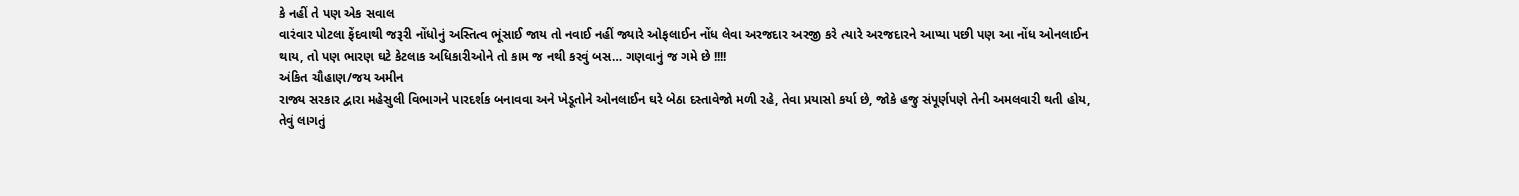કે નહીં તે પણ એક સવાલ
વારંવાર પોટલા ફેંદવાથી જરૂરી નોંધોનું અસ્તિત્વ ભૂંસાઈ જાય તો નવાઈ નહીં જ્યારે ઓફલાઈન નોંધ લેવા અરજદાર અરજી કરે ત્યારે અરજદારને આપ્યા પછી પણ આ નોંધ ઓનલાઈન થાય, તો પણ ભારણ ઘટે કેટલાક અધિકારીઓને તો કામ જ નથી કરવું બસ… ગણવાનું જ ગમે છે !!!!
અંકિત ચૌહાણ/જય અમીન
રાજ્ય સરકાર દ્વારા મહેસુલી વિભાગને પારદર્શક બનાવવા અને ખેડૂતોને ઓનલાઈન ઘરે બેઠા દસ્તાવેજો મળી રહે, તેવા પ્રયાસો કર્યા છે, જોકે હજુ સંપૂર્ણપણે તેની અમલવારી થતી હોય, તેવું લાગતું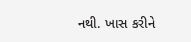નથી. ખાસ કરીને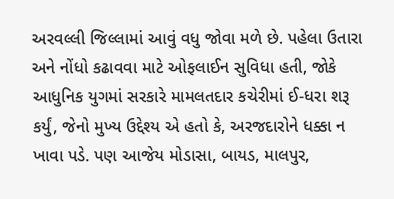અરવલ્લી જિલ્લામાં આવું વધુ જોવા મળે છે. પહેલા ઉતારા અને નોંધો કઢાવવા માટે ઓફલાઈન સુવિધા હતી, જોકે આધુનિક યુગમાં સરકારે મામલતદાર કચેરીમાં ઈ-ધરા શરૂ કર્યું, જેનો મુખ્ય ઉદ્દેશ્ય એ હતો કે, અરજદારોને ધક્કા ન ખાવા પડે. પણ આજેય મોડાસા, બાયડ, માલપુર,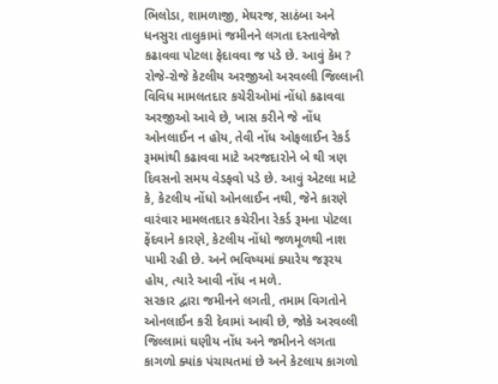ભિલોડા, શામળાજી, મેઘરજ, સાઠંબા અને ધનસુરા તાલુકામાં જમીનને લગતા દસ્તાવેજો કઢાવવા પોટલા ફેદાવવા જ પડે છે. આવું કેમ ?
રોજે-રોજે કેટલીય અરજીઓ અરવલ્લી જિલ્લાની વિવિધ મામલતદાર કચેરીઓમાં નોંધો કઢાવવા અરજીઓ આવે છે, ખાસ કરીને જે નોંધ ઓનલાઈન ન હોય, તેવી નોંધ ઓફલાઈન રેકર્ડ રૂમમાંથી કઢાવવા માટે અરજદારોને બે થી ત્રણ દિવસનો સમય વેડફવો પડે છે. આવું એટલા માટે કે, કેટલીય નોંધો ઓનલાઈન નથી, જેને કારણે વારંવાર મામલતદાર કચેરીના રેકર્ડ રૂમના પોટલા ફેંદવાને કારણે, કેટલીય નોંધો જળમૂળથી નાશ પામી રહી છે. અને ભવિષ્યમાં ક્યારેય જરૂરય હોય, ત્યારે આવી નોંધ ન મળે.
સરકાર દ્વારા જમીનને લગતી, તમામ વિગતોને ઓનલાઈન કરી દેવામાં આવી છે, જોકે અરવલ્લી જિલ્લામાં ઘણીય નોંધ અને જમીનને લગતા કાગળો ક્યાંક પંચાયતમાં છે અને કેટલાય કાગળો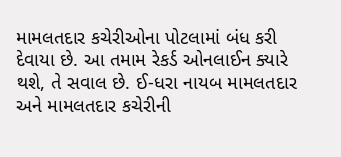મામલતદાર કચેરીઓના પોટલામાં બંધ કરી દેવાયા છે. આ તમામ રેકર્ડ ઓનલાઈન ક્યારે થશે, તે સવાલ છે. ઈ-ધરા નાયબ મામલતદાર અને મામલતદાર કચેરીની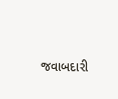જવાબદારી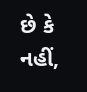છે કે નહીં,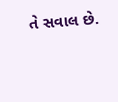તે સવાલ છે.